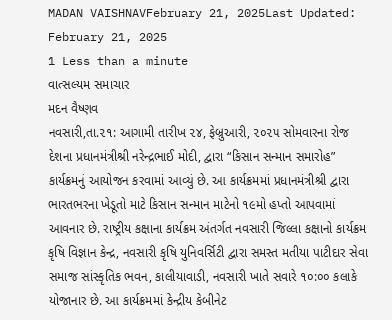MADAN VAISHNAVFebruary 21, 2025Last Updated: February 21, 2025
1 Less than a minute
વાત્સલ્યમ સમાચાર
મદન વૈષ્ણવ
નવસારી,તા.૨૧: આગામી તારીખ ૨૪, ફેબ્રુઆરી, ૨૦૨૫ સોમવારના રોજ દેશના પ્રધાનમંત્રીશ્રી નરેન્દ્રભાઈ મોદી, દ્વારા “કિસાન સન્માન સમારોહ” કાર્યક્રમનું આયોજન કરવામાં આવ્યું છે. આ કાર્યક્રમમાં પ્રધાનમંત્રીશ્રી દ્વારા ભારતભરના ખેડૂતો માટે કિસાન સન્માન માટેનો ૧૯મો હપ્તો આપવામાં આવનાર છે. રાષ્ટ્રીય કક્ષાના કાર્યક્રમ અંતર્ગત નવસારી જિલ્લા કક્ષાનો કાર્યક્રમ કૃષિ વિજ્ઞાન કેન્દ્ર, નવસારી કૃષિ યુનિવર્સિટી દ્વારા સમસ્ત મતીયા પાટીદાર સેવા સમાજ સાંસ્કૃતિક ભવન, કાલીયાવાડી, નવસારી ખાતે સવારે ૧૦:૦૦ કલાકે યોજાનાર છે. આ કાર્યક્રમમાં કેન્દ્રીય કેબીનેટ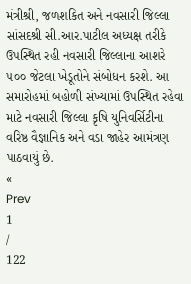મંત્રીશ્રી, જળશકિત અને નવસારી જિલ્લા સાંસદશ્રી સી.આર.પાટીલ અધ્યક્ષ તરીકે ઉપસ્થિત રહી નવસારી જિલ્લાના આશરે ૫૦૦ જેટલા ખેડૂતોને સંબોધન કરશે. આ સમારોહમાં બહોળી સંખ્યામાં ઉપસ્થિત રહેવા માટે નવસારી જિલ્લા કૃષિ યુનિવર્સિટીના વરિષ્ઠ વૈજ્ઞાનિક અને વડા જાહેર આમંત્રણ પાઠવાયું છે.
«
Prev
1
/
122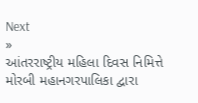Next
»
આંતરરાષ્ટ્રીય મહિલા દિવસ નિમિત્તે મોરબી મહાનગરપાલિકા દ્વારા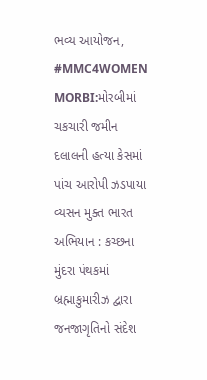ભવ્ય આયોજન, #MMC4WOMEN
MORBI:મોરબીમાં ચકચારી જમીન દલાલની હત્યા કેસમાં પાંચ આરોપી ઝડપાયા
વ્યસન મુક્ત ભારત અભિયાન : કચ્છના મુંદરા પંથકમાં બ્રહ્માકુમારીઝ દ્વારા જનજાગૃતિનો સંદેશ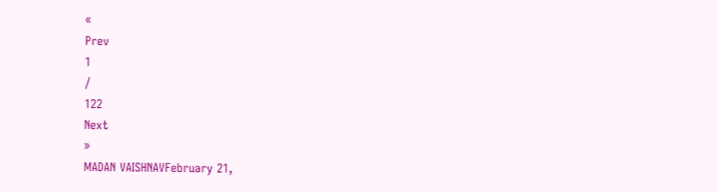«
Prev
1
/
122
Next
»
MADAN VAISHNAVFebruary 21,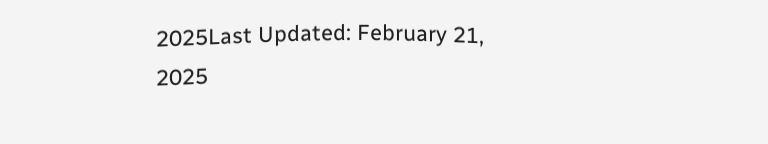2025Last Updated: February 21, 2025